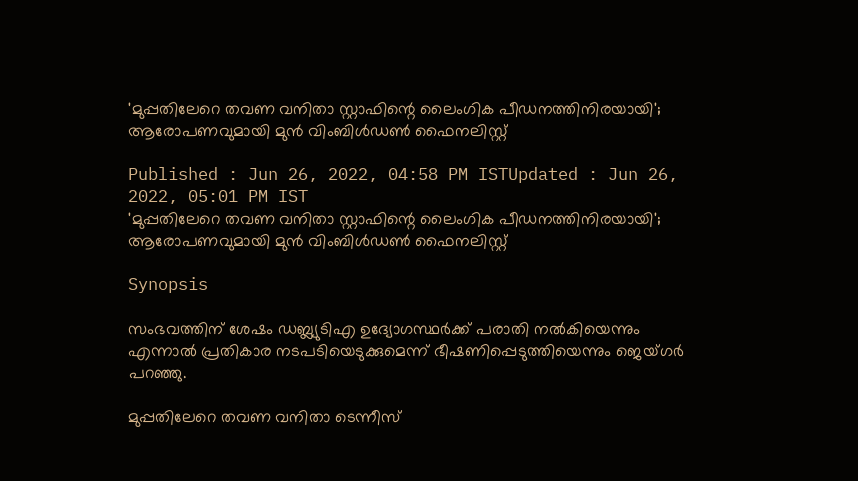'മുപ്പതിലേറെ തവണ വനിതാ സ്റ്റാഫിന്റെ ലൈംഗിക പീഡനത്തിനിരയായി'; ആരോപണവുമായി മുൻ വിംബിൾഡൺ ഫൈനലിസ്റ്റ്

Published : Jun 26, 2022, 04:58 PM ISTUpdated : Jun 26, 2022, 05:01 PM IST
'മുപ്പതിലേറെ തവണ വനിതാ സ്റ്റാഫിന്റെ ലൈംഗിക പീഡനത്തിനിരയായി'; ആരോപണവുമായി മുൻ വിംബിൾഡൺ ഫൈനലിസ്റ്റ്

Synopsis

സംഭവത്തിന് ശേഷം ഡബ്ല്യുടിഎ ഉദ്യോഗസ്ഥർക്ക് പരാതി നൽകിയെന്നും എന്നാൽ പ്രതികാര നടപടിയെടുക്കുമെന്ന് ഭീഷണിപ്പെടുത്തിയെന്നും ജെയ്ഗർ പറഞ്ഞു.

മുപ്പതിലേറെ തവണ വനിതാ ടെന്നീസ്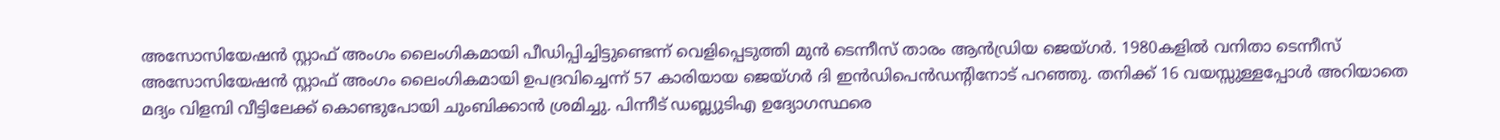അസോസിയേഷൻ സ്റ്റാഫ് അംഗം ലൈംഗികമായി പീഡിപ്പിച്ചിട്ടുണ്ടെന്ന് വെളിപ്പെടുത്തി മുൻ ടെന്നീസ് താരം ആൻഡ്രിയ ജെയ്ഗർ. 1980കളിൽ വനിതാ ടെന്നീസ് അസോസിയേഷൻ സ്റ്റാഫ് അംഗം ലൈംഗികമായി ഉപദ്രവിച്ചെന്ന് 57 കാരിയായ ജെയ്‌ഗർ ദി ഇൻഡിപെൻഡന്റിനോട് പറഞ്ഞു. തനിക്ക് 16 വയസ്സുള്ളപ്പോൾ അറിയാതെ മദ്യം വിളമ്പി വീട്ടിലേക്ക് കൊണ്ടുപോയി ചുംബിക്കാൻ ശ്രമിച്ചു. പിന്നീട് ഡബ്ല്യുടിഎ ഉദ്യോഗസ്ഥരെ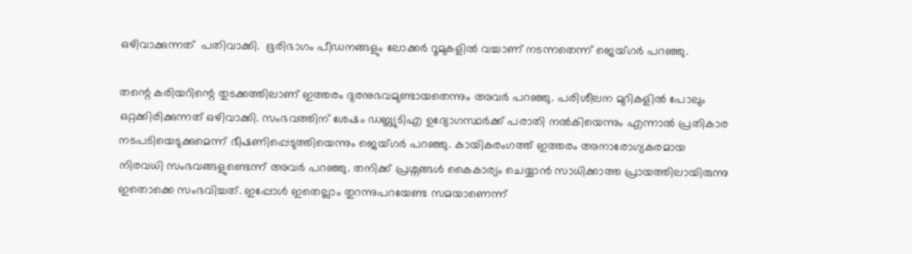ഒഴിവാക്കുന്നത്  പതിവാക്കി.  ഭൂരിഭാഗം പീഡനങ്ങളും ലോക്കർ റൂമുകളിൽ വച്ചാണ് നടന്നതെന്ന് ജെയ്ഗർ പറഞ്ഞു.

തന്റെ കരിയറിന്റെ തുടക്കത്തിലാണ് ഇത്തരം ദുരനുഭവമുണ്ടായതെന്നും അവർ പറഞ്ഞു. പരിശീലന മുറികളിൽ പോലും ഒറ്റക്കിരിക്കുന്നത് ഒഴിവാക്കി. സംഭവത്തിന് ശേഷം ഡബ്ല്യുടിഎ ഉദ്യോഗസ്ഥർക്ക് പരാതി നൽകിയെന്നും എന്നാൽ പ്രതികാര നടപടിയെടുക്കുമെന്ന് ഭീഷണിപ്പെടുത്തിയെന്നും ജെയ്ഗർ പറഞ്ഞു. കായികരംഗത്ത് ഇത്തരം അനാരോഗ്യകരമായ നിരവധി സംഭവങ്ങളുണ്ടെന്ന് അവർ പറഞ്ഞു. തനിക്ക് പ്രശ്നങ്ങൾ കൈകാര്യം ചെയ്യാൻ സാധിക്കാത്ത പ്രായത്തിലായിരുന്നു ഇതൊക്കെ സംഭവിച്ചത്. ഇപ്പോൾ ഇതെല്ലാം തുറന്നുപറയേണ്ട സമയാണെന്ന്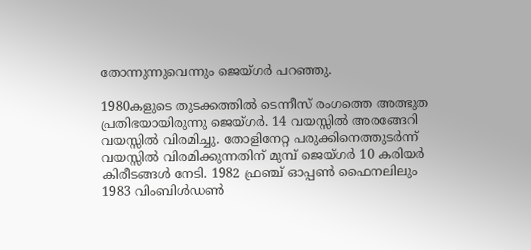തോന്നുന്നുവെന്നും ജെയ്ഗർ പറഞ്ഞു.

1980കളുടെ തുടക്കത്തിൽ ടെന്നീസ് രംഗത്തെ അത്ഭുത പ്രതിഭയായിരുന്നു ജെയ്ഗർ. 14 വയസ്സിൽ അരങ്ങേറി വയസ്സിൽ വിരമിച്ചു. തോളിനേറ്റ പരുക്കിനെത്തുടർന്ന് വയസ്സിൽ വിരമിക്കുന്നതിന് മുമ്പ് ജെയ്ഗർ 10 കരിയർ കിരീടങ്ങൾ നേടി. 1982 ഫ്രഞ്ച് ഓപ്പൺ ഫൈനലിലും 1983 വിംബിൾഡൺ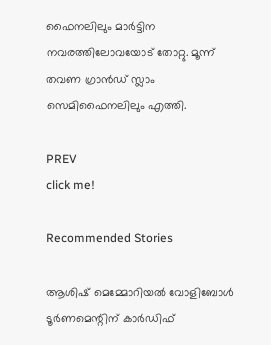ഫൈനലിലും മാർട്ടിന നവരത്തിലോവയോട് തോറ്റു. മൂന്ന് തവണ ഗ്രാൻഡ് സ്ലാം സെമിഫൈനലിലും എത്തി.

PREV
click me!

Recommended Stories

ആശിഷ് മെമ്മോറിയല്‍ വോളിബോള്‍ ടൂര്‍ണമെന്റിന് കാര്‍ഡിഫ്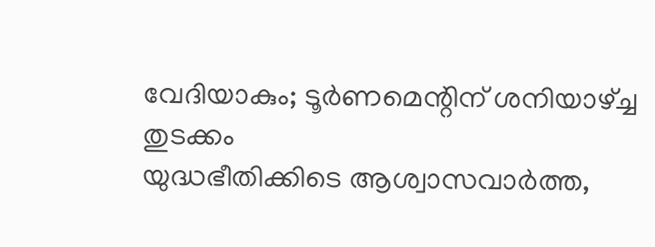വേദിയാകും; ടൂര്‍ണമെന്റിന് ശനിയാഴ്ച്ച തുടക്കം
യുദ്ധഭീതിക്കിടെ ആശ്വാസവാര്‍ത്ത,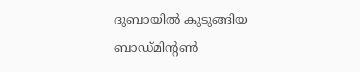ദുബായില്‍ കുടുങ്ങിയ ബാഡ്മിന്‍റൺ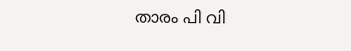താരം പി വി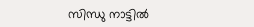സിന്ധു നാട്ടില്‍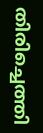തിരിച്ചെത്തി